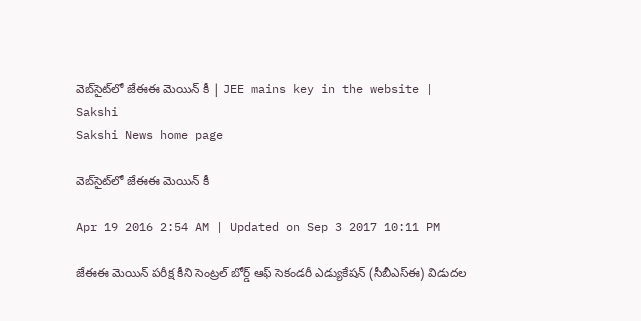వెబ్‌సైట్‌లో జేఈఈ మెయిన్ కీ | JEE mains key in the website | Sakshi
Sakshi News home page

వెబ్‌సైట్‌లో జేఈఈ మెయిన్ కీ

Apr 19 2016 2:54 AM | Updated on Sep 3 2017 10:11 PM

జేఈఈ మెయిన్ పరీక్ష కీని సెంట్రల్ బోర్డ్ ఆఫ్ సెకండరీ ఎడ్యుకేషన్ (సీబీఎస్‌ఈ) విడుదల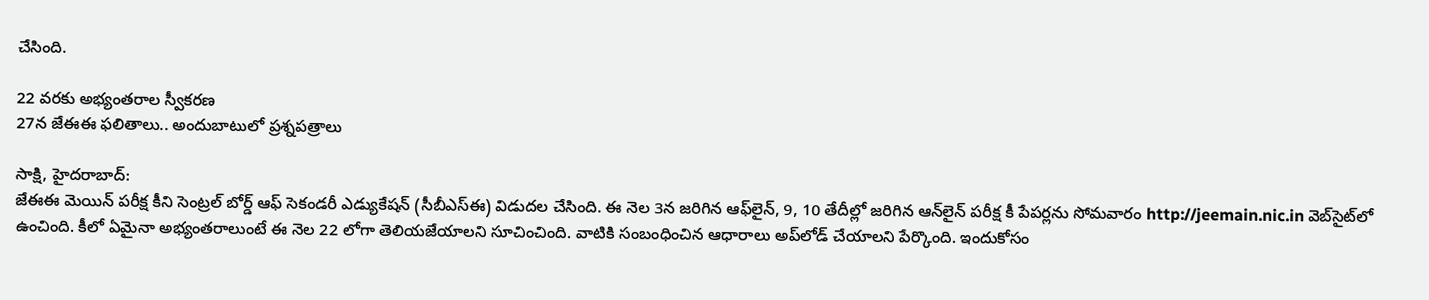చేసింది.

22 వరకు అభ్యంతరాల స్వీకరణ
27న జేఈఈ ఫలితాలు.. అందుబాటులో ప్రశ్నపత్రాలు

సాక్షి, హైదరాబాద్:
జేఈఈ మెయిన్ పరీక్ష కీని సెంట్రల్ బోర్డ్ ఆఫ్ సెకండరీ ఎడ్యుకేషన్ (సీబీఎస్‌ఈ) విడుదల చేసింది. ఈ నెల 3న జరిగిన ఆఫ్‌లైన్, 9, 10 తేదీల్లో జరిగిన ఆన్‌లైన్ పరీక్ష కీ పేపర్లను సోమవారం http://jeemain.nic.in వెబ్‌సైట్‌లో ఉంచింది. కీలో ఏమైనా అభ్యంతరాలుంటే ఈ నెల 22 లోగా తెలియజేయాలని సూచించింది. వాటికి సంబంధించిన ఆధారాలు అప్‌లోడ్ చేయాలని పేర్కొంది. ఇందుకోసం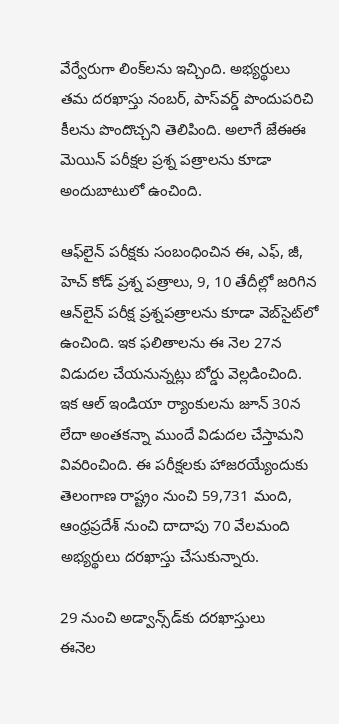వేర్వేరుగా లింక్‌లను ఇచ్చింది. అభ్యర్థులు తమ దరఖాస్తు నంబర్, పాస్‌వర్డ్ పొందుపరిచి కీలను పొందొచ్చని తెలిపింది. అలాగే జేఈఈ మెయిన్ పరీక్షల ప్రశ్న పత్రాలను కూడా అందుబాటులో ఉంచింది.

ఆఫ్‌లైన్ పరీక్షకు సంబంధించిన ఈ, ఎఫ్, జీ, హెచ్ కోడ్ ప్రశ్న పత్రాలు, 9, 10 తేదీల్లో జరిగిన ఆన్‌లైన్ పరీక్ష ప్రశ్నపత్రాలను కూడా వెబ్‌సైట్‌లో ఉంచింది. ఇక ఫలితాలను ఈ నెల 27న విడుదల చేయనున్నట్లు బోర్డు వెల్లడించింది. ఇక ఆల్ ఇండియా ర్యాంకులను జూన్ 30న లేదా అంతకన్నా ముందే విడుదల చేస్తామని వివరించింది. ఈ పరీక్షలకు హాజరయ్యేందుకు తెలంగాణ రాష్ట్రం నుంచి 59,731 మంది, ఆంధ్రప్రదేశ్ నుంచి దాదాపు 70 వేలమంది అభ్యర్థులు దరఖాస్తు చేసుకున్నారు.

29 నుంచి అడ్వాన్స్‌డ్‌కు దరఖాస్తులు
ఈనెల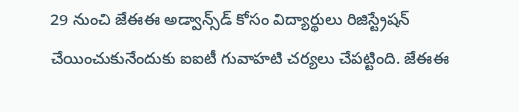29 నుంచి జేఈఈ అడ్వాన్స్‌డ్ కోసం విద్యార్థులు రిజిస్ట్రేషన్ చేయించుకునేందుకు ఐఐటీ గువాహటి చర్యలు చేపట్టింది. జేఈఈ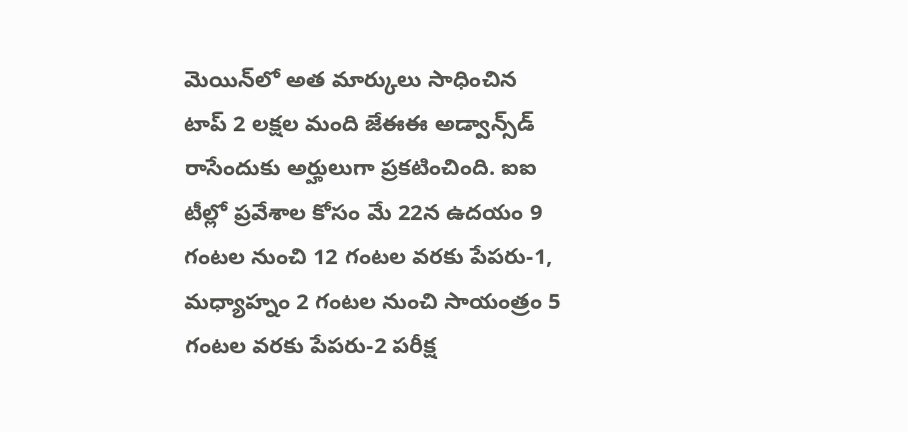మెయిన్‌లో అత మార్కులు సాధించిన టాప్ 2 లక్షల మంది జేఈఈ అడ్వాన్స్‌డ్ రాసేందుకు అర్హులుగా ప్రకటించింది. ఐఐ టీల్లో ప్రవేశాల కోసం మే 22న ఉదయం 9 గంటల నుంచి 12 గంటల వరకు పేపరు-1, మధ్యాహ్నం 2 గంటల నుంచి సాయంత్రం 5 గంటల వరకు పేపరు-2 పరీక్ష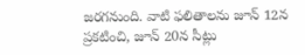జరగనుంది. వాటి ఫలితాలను జూన్ 12న ప్రకటించి, జూన్ 20న సీట్లు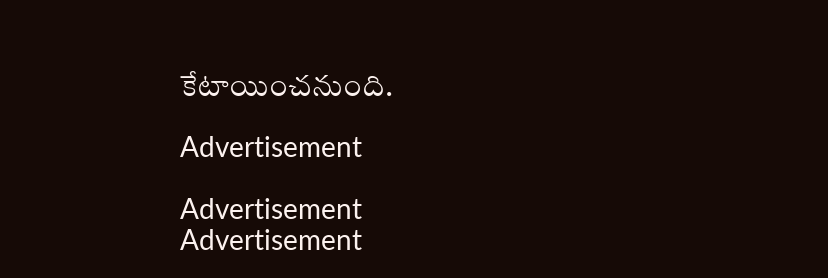కేటాయించనుంది.

Advertisement

Advertisement
Advertisement